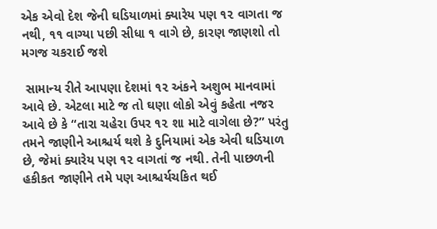એક એવો દેશ જેની ઘડિયાળમાં ક્યારેય પણ ૧૨ વાગતા જ નથી, ૧૧ વાગ્યા પછી સીધા ૧ વાગે છે, કારણ જાણશો તો મગજ ચકરાઈ જશે

 સામાન્ય રીતે આપણા દેશમાં ૧૨ અંકને અશુભ માનવામાં આવે છે. એટલા માટે જ તો ઘણા લોકો એવું કહેતા નજર આવે છે કે “તારા ચહેરા ઉપર ૧૨ શા માટે વાગેલા છે?” પરંતુ તમને જાણીને આશ્ચર્ય થશે કે દુનિયામાં એક એવી ઘડિયાળ છે, જેમાં ક્યારેય પણ ૧૨ વાગતાં જ નથી. તેની પાછળની હકીકત જાણીને તમે પણ આશ્ચર્યચકિત થઈ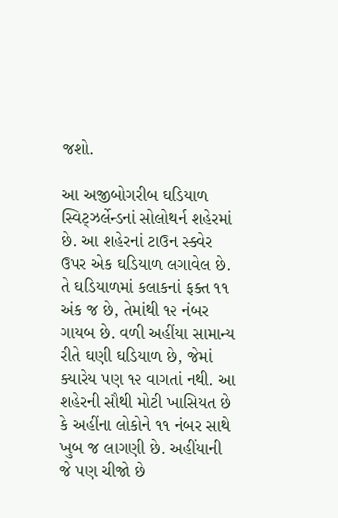જશો.

આ અજીબોગરીબ ઘડિયાળ સ્વિટ્ઝર્લેન્ડનાં સોલોથર્ન શહેરમાં છે. આ શહેરનાં ટાઉન સ્ક્વેર ઉપર એક ઘડિયાળ લગાવેલ છે. તે ઘડિયાળમાં કલાકનાં ફક્ત ૧૧ અંક જ છે, તેમાંથી ૧૨ નંબર ગાયબ છે. વળી અહીંયા સામાન્ય રીતે ઘણી ઘડિયાળ છે, જેમાં ક્યારેય પણ ૧૨ વાગતાં નથી. આ શહેરની સૌથી મોટી ખાસિયત છે કે અહીંના લોકોને ૧૧ નંબર સાથે ખુબ જ લાગણી છે. અહીંયાની જે પણ ચીજો છે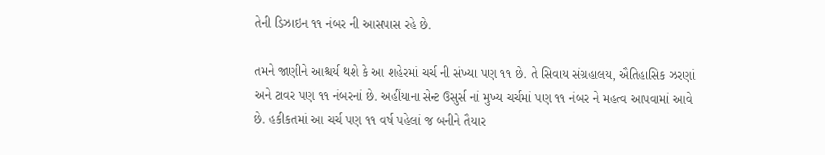તેની ડિઝાઇન ૧૧ નંબર ની આસપાસ રહે છે.

તમને જાણીને આશ્ચર્ય થશે કે આ શહેરમાં ચર્ચ ની સંખ્યા પણ ૧૧ છે. તે સિવાય સંગ્રહાલય, ઐતિહાસિક ઝરણાં અને ટાવર પણ ૧૧ નંબરનાં છે. અહીંયાના સેન્ટ ઉસુર્સ નાં મુખ્ય ચર્ચમાં પણ ૧૧ નંબર ને મહત્વ આપવામાં આવે છે. હકીકતમાં આ ચર્ચ પણ ૧૧ વર્ષ પહેલાં જ બનીને તૈયાર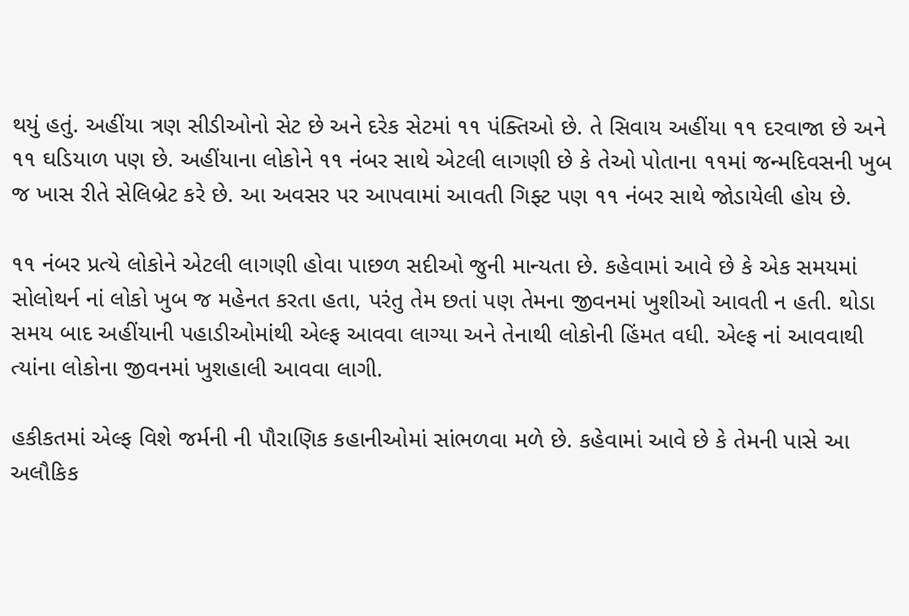થયું હતું. અહીંયા ત્રણ સીડીઓનો સેટ છે અને દરેક સેટમાં ૧૧ પંક્તિઓ છે. તે સિવાય અહીંયા ૧૧ દરવાજા છે અને ૧૧ ઘડિયાળ પણ છે. અહીંયાના લોકોને ૧૧ નંબર સાથે એટલી લાગણી છે કે તેઓ પોતાના ૧૧માં જન્મદિવસની ખુબ જ ખાસ રીતે સેલિબ્રેટ કરે છે. આ અવસર પર આપવામાં આવતી ગિફ્ટ પણ ૧૧ નંબર સાથે જોડાયેલી હોય છે.

૧૧ નંબર પ્રત્યે લોકોને એટલી લાગણી હોવા પાછળ સદીઓ જુની માન્યતા છે. કહેવામાં આવે છે કે એક સમયમાં સોલોથર્ન નાં લોકો ખુબ જ મહેનત કરતા હતા, પરંતુ તેમ છતાં પણ તેમના જીવનમાં ખુશીઓ આવતી ન હતી. થોડા સમય બાદ અહીંયાની પહાડીઓમાંથી એલ્ફ આવવા લાગ્યા અને તેનાથી લોકોની હિંમત વધી. એલ્ફ નાં આવવાથી ત્યાંના લોકોના જીવનમાં ખુશહાલી આવવા લાગી.

હકીકતમાં એલ્ફ વિશે જર્મની ની પૌરાણિક કહાનીઓમાં સાંભળવા મળે છે. કહેવામાં આવે છે કે તેમની પાસે આ અલૌકિક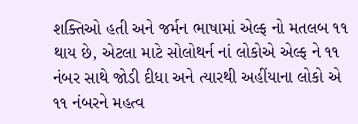શક્તિઓ હતી અને જર્મન ભાષામાં એલ્ફ નો મતલબ ૧૧ થાય છે, એટલા માટે સોલોથર્ન નાં લોકોએ એલ્ફ ને ૧૧ નંબર સાથે જોડી દીધા અને ત્યારથી અહીંયાના લોકો એ ૧૧ નંબરને મહત્વ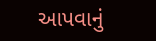આપવાનું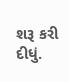શરૂ કરી દીધું.